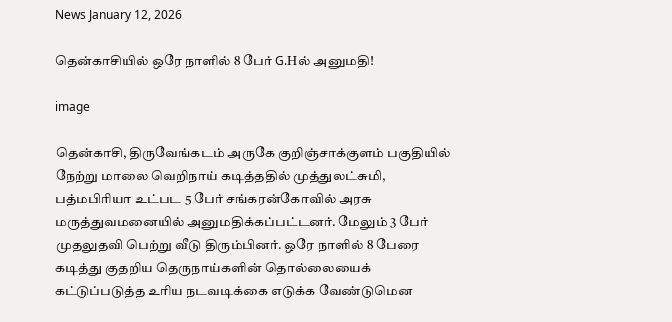News January 12, 2026

தென்காசியில் ஒரே நாளில் 8 பேர் G.Hல் அனுமதி!

image

தென்காசி, திருவேங்கடம் அருகே குறிஞ்சாக்குளம் பகுதியில் நேற்று மாலை வெறிநாய் கடித்ததில் முத்துலட்சுமி, பத்மபிரியா உட்பட 5 பேர் சங்கரன்கோவில் அரசு மருத்துவமனையில் அனுமதிக்கப்பட்டனர். மேலும் 3 பேர் முதலுதவி பெற்று வீடு திரும்பினர். ஒரே நாளில் 8 பேரை கடித்து குதறிய தெருநாய்களின் தொல்லையைக் கட்டுப்படுத்த உரிய நடவடிக்கை எடுக்க வேண்டுமென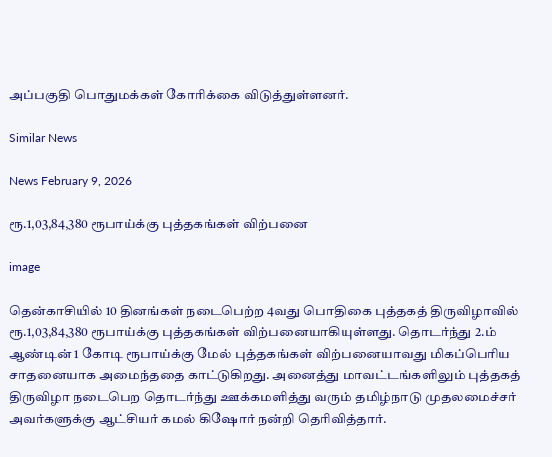அப்பகுதி பொதுமக்கள் கோரிக்கை விடுத்துள்ளனர்.

Similar News

News February 9, 2026

ரூ.1,03,84,380 ரூபாய்க்கு புத்தகங்கள் விற்பனை

image

தென்காசியில் 10 தினங்கள் நடைபெற்ற 4வது பொதிகை புத்தகத் திருவிழாவில் ரூ.1,03,84,380 ரூபாய்க்கு புத்தகங்கள் விற்பனையாகியுள்ளது. தொடர்ந்து 2.ம் ஆண்டின் 1 கோடி ரூபாய்க்கு மேல் புத்தகங்கள் விற்பனையாவது மிகப்பெரிய சாதனையாக அமைந்ததை காட்டுகிறது. அனைத்து மாவட்டங்களிலும் புத்தகத் திருவிழா நடைபெற தொடர்ந்து ஊக்கமளித்து வரும் தமிழ்நாடு முதலமைச்சர் அவர்களுக்கு ஆட்சியர் கமல் கிஷோர் நன்றி தெரிவித்தார்.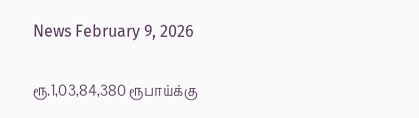News February 9, 2026

ரூ.1,03,84,380 ரூபாய்க்கு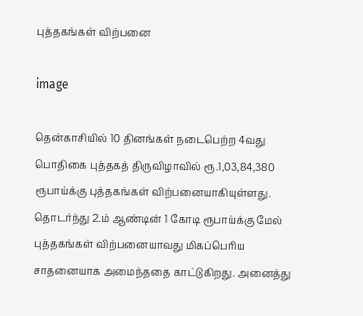புத்தகங்கள் விற்பனை

image

தென்காசியில் 10 தினங்கள் நடைபெற்ற 4வது பொதிகை புத்தகத் திருவிழாவில் ரூ.1,03,84,380 ரூபாய்க்கு புத்தகங்கள் விற்பனையாகியுள்ளது. தொடர்ந்து 2.ம் ஆண்டின் 1 கோடி ரூபாய்க்கு மேல் புத்தகங்கள் விற்பனையாவது மிகப்பெரிய சாதனையாக அமைந்ததை காட்டுகிறது. அனைத்து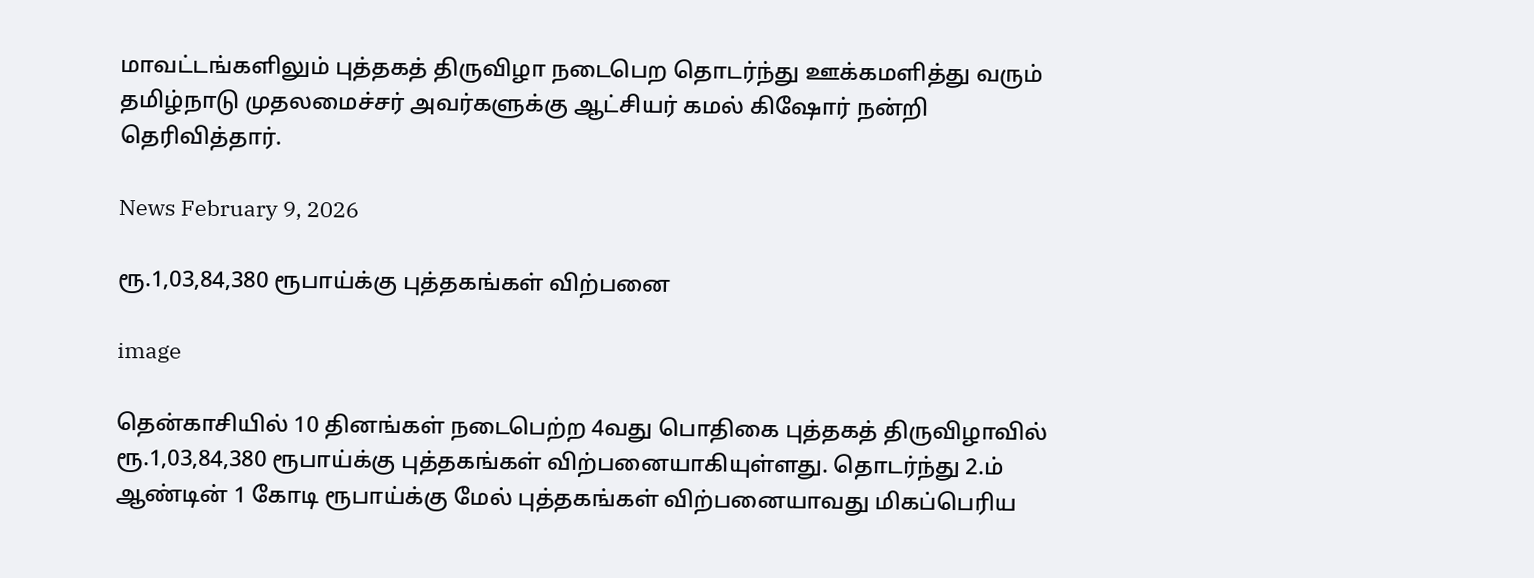மாவட்டங்களிலும் புத்தகத் திருவிழா நடைபெற தொடர்ந்து ஊக்கமளித்து வரும் தமிழ்நாடு முதலமைச்சர் அவர்களுக்கு ஆட்சியர் கமல் கிஷோர் நன்றி தெரிவித்தார்.

News February 9, 2026

ரூ.1,03,84,380 ரூபாய்க்கு புத்தகங்கள் விற்பனை

image

தென்காசியில் 10 தினங்கள் நடைபெற்ற 4வது பொதிகை புத்தகத் திருவிழாவில் ரூ.1,03,84,380 ரூபாய்க்கு புத்தகங்கள் விற்பனையாகியுள்ளது. தொடர்ந்து 2.ம் ஆண்டின் 1 கோடி ரூபாய்க்கு மேல் புத்தகங்கள் விற்பனையாவது மிகப்பெரிய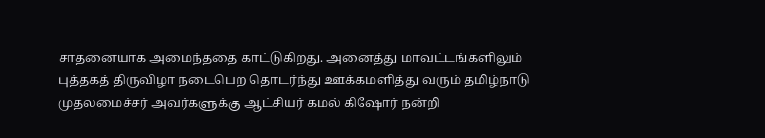சாதனையாக அமைந்ததை காட்டுகிறது. அனைத்து மாவட்டங்களிலும் புத்தகத் திருவிழா நடைபெற தொடர்ந்து ஊக்கமளித்து வரும் தமிழ்நாடு முதலமைச்சர் அவர்களுக்கு ஆட்சியர் கமல் கிஷோர் நன்றி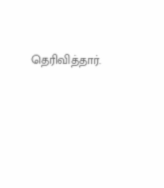தெரிவித்தார்.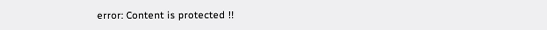error: Content is protected !!